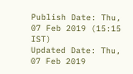Publish Date: Thu, 07 Feb 2019 (15:15 IST)
Updated Date: Thu, 07 Feb 2019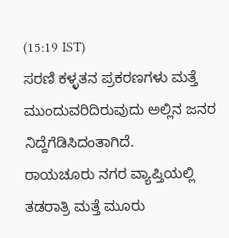(15:19 IST)
ಸರಣಿ ಕಳ್ಳತನ ಪ್ರಕರಣಗಳು ಮತ್ತೆ ಮುಂದುವರಿದಿರುವುದು ಅಲ್ಲಿನ ಜನರ ನಿದ್ದೆಗೆಡಿಸಿದಂತಾಗಿದೆ.
ರಾಯಚೂರು ನಗರ ವ್ಯಾಪ್ತಿಯಲ್ಲಿ ತಡರಾತ್ರಿ ಮತ್ತೆ ಮೂರು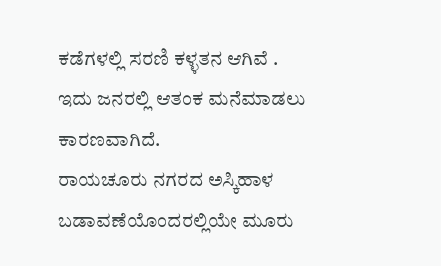ಕಡೆಗಳಲ್ಲಿ ಸರಣಿ ಕಳ್ಳತನ ಆಗಿವೆ . ಇದು ಜನರಲ್ಲಿ ಆತಂಕ ಮನೆಮಾಡಲು ಕಾರಣವಾಗಿದೆ.
ರಾಯಚೂರು ನಗರದ ಅಸ್ಕಿಹಾಳ ಬಡಾವಣೆಯೊಂದರಲ್ಲಿಯೇ ಮೂರು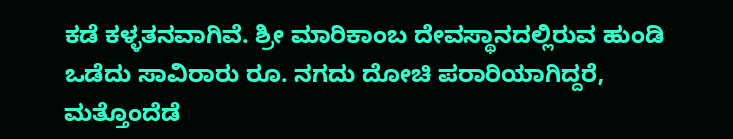ಕಡೆ ಕಳ್ಳತನವಾಗಿವೆ. ಶ್ರೀ ಮಾರಿಕಾಂಬ ದೇವಸ್ಥಾನದಲ್ಲಿರುವ ಹುಂಡಿ ಒಡೆದು ಸಾವಿರಾರು ರೂ. ನಗದು ದೋಚಿ ಪರಾರಿಯಾಗಿದ್ದರೆ, ಮತ್ತೊಂದೆಡೆ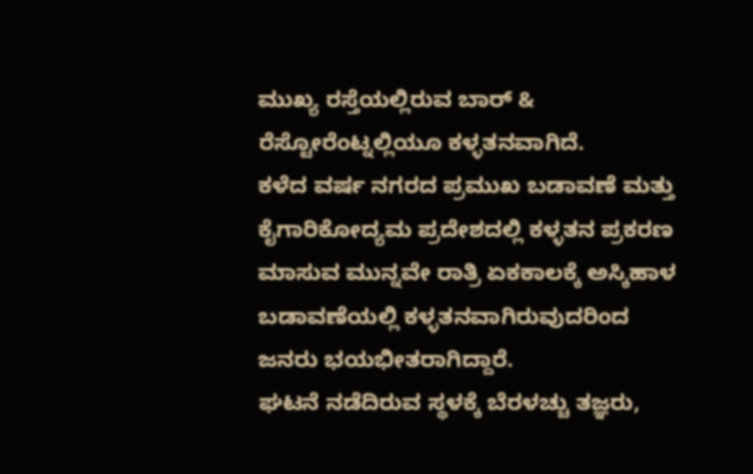ಮುಖ್ಯ ರಸ್ತೆಯಲ್ಲಿರುವ ಬಾರ್ & ರೆಸ್ಟೋರೆಂಟ್ನಲ್ಲಿಯೂ ಕಳ್ಳತನವಾಗಿದೆ.
ಕಳೆದ ವರ್ಷ ನಗರದ ಪ್ರಮುಖ ಬಡಾವಣೆ ಮತ್ತು ಕೈಗಾರಿಕೋದ್ಯಮ ಪ್ರದೇಶದಲ್ಲಿ ಕಳ್ಳತನ ಪ್ರಕರಣ ಮಾಸುವ ಮುನ್ನವೇ ರಾತ್ರಿ ಏಕಕಾಲಕ್ಕೆ ಅಸ್ಕಿಹಾಳ ಬಡಾವಣೆಯಲ್ಲಿ ಕಳ್ಳತನವಾಗಿರುವುದರಿಂದ ಜನರು ಭಯಭೀತರಾಗಿದ್ದಾರೆ.
ಘಟನೆ ನಡೆದಿರುವ ಸ್ಥಳಕ್ಕೆ ಬೆರಳಚ್ಚು ತಜ್ಞರು,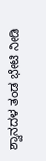ಶ್ವಾನದಳ ತಂಡ ಭೇಟಿ ನೀಡಿ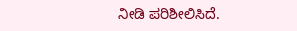ನೀಡಿ ಪರಿಶೀಲಿಸಿದೆ.